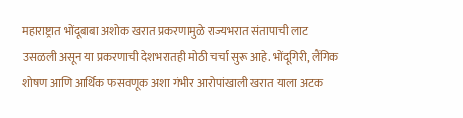महाराष्ट्रात भोंदूबाबा अशोक खरात प्रकरणामुळे राज्यभरात संतापाची लाट उसळली असून या प्रकरणाची देशभरातही मोठी चर्चा सुरू आहे. भोंदूगिरी, लैंगिक शोषण आणि आर्थिक फसवणूक अशा गंभीर आरोपांखाली खरात याला अटक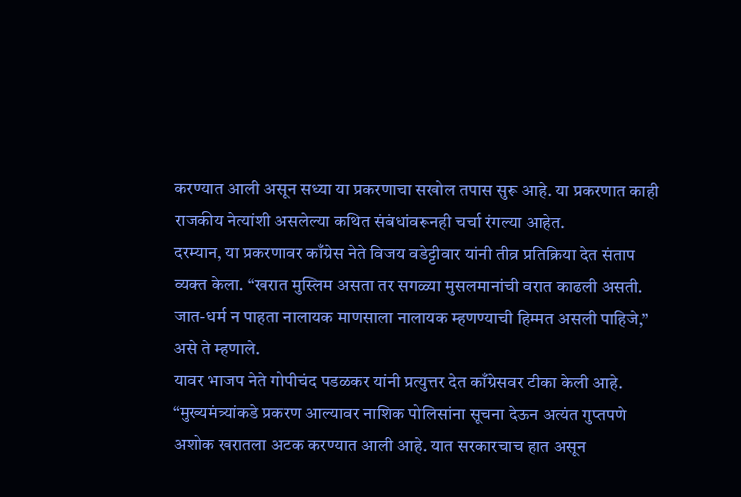करण्यात आली असून सध्या या प्रकरणाचा सखोल तपास सुरू आहे. या प्रकरणात काही राजकीय नेत्यांशी असलेल्या कथित संबंधांवरूनही चर्चा रंगल्या आहेत.
दरम्यान, या प्रकरणावर काँग्रेस नेते विजय वडेट्टीवार यांनी तीव्र प्रतिक्रिया देत संताप व्यक्त केला. “खरात मुस्लिम असता तर सगळ्या मुसलमानांची वरात काढली असती. जात-धर्म न पाहता नालायक माणसाला नालायक म्हणण्याची हिम्मत असली पाहिजे,” असे ते म्हणाले.
यावर भाजप नेते गोपीचंद पडळकर यांनी प्रत्युत्तर देत काँग्रेसवर टीका केली आहे. “मुख्यमंत्र्यांकडे प्रकरण आल्यावर नाशिक पोलिसांना सूचना देऊन अत्यंत गुप्तपणे अशोक खरातला अटक करण्यात आली आहे. यात सरकारचाच हात असून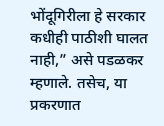भोंदूगिरीला हे सरकार कधीही पाठीशी घालत नाही,” असे पडळकर म्हणाले. तसेच, या प्रकरणात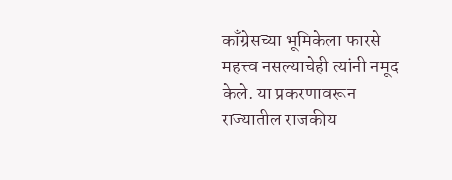काँग्रेसच्या भूमिकेला फारसे महत्त्व नसल्याचेही त्यांनी नमूद केले. या प्रकरणावरून राज्यातील राजकीय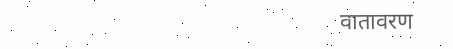वातावरण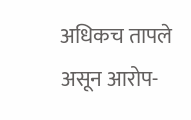अधिकच तापले असून आरोप-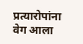प्रत्यारोपांना वेग आला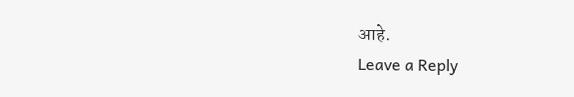आहे.
Leave a Reply